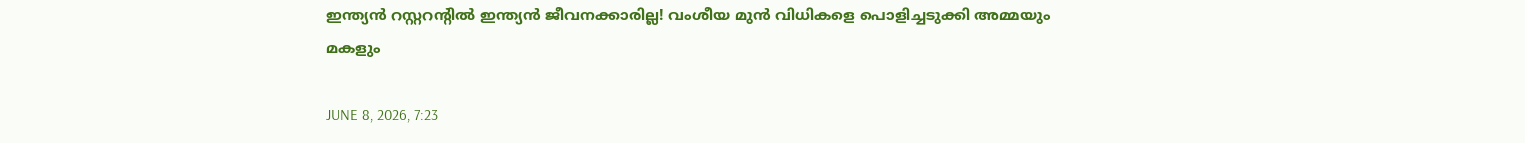ഇന്ത്യന്‍ റസ്റ്ററന്റില്‍ ഇന്ത്യന്‍ ജീവനക്കാരില്ല! വംശീയ മുന്‍ വിധികളെ പൊളിച്ചടുക്കി അമ്മയും മകളും

JUNE 8, 2026, 7:23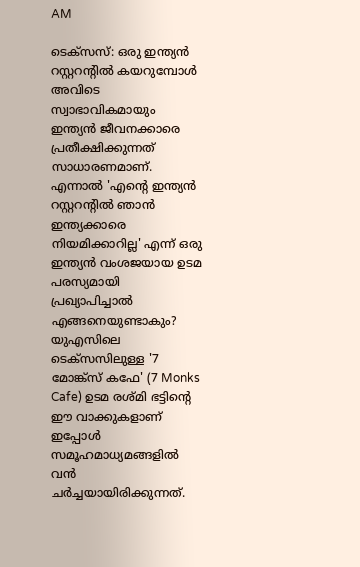AM

ടെക്‌സസ്: ഒരു ഇന്ത്യന്‍ റസ്റ്ററന്റില്‍ കയറുമ്പോള്‍ അവിടെ സ്വാഭാവികമായും ഇന്ത്യന്‍ ജീവനക്കാരെ പ്രതീക്ഷിക്കുന്നത് സാധാരണമാണ്. എന്നാല്‍ 'എന്റെ ഇന്ത്യന്‍ റസ്റ്ററന്റില്‍ ഞാന്‍ ഇന്ത്യക്കാരെ നിയമിക്കാറില്ല' എന്ന് ഒരു ഇന്ത്യന്‍ വംശജയായ ഉടമ പരസ്യമായി പ്രഖ്യാപിച്ചാല്‍ എങ്ങനെയുണ്ടാകും? യുഎസിലെ ടെക്‌സസിലുള്ള '7 മോങ്ക്‌സ് കഫേ' (7 Monks Cafe) ഉടമ രശ്മി ഭട്ടിന്റെ ഈ വാക്കുകളാണ് ഇപ്പോള്‍ സമൂഹമാധ്യമങ്ങളില്‍ വന്‍ ചര്‍ച്ചയായിരിക്കുന്നത്.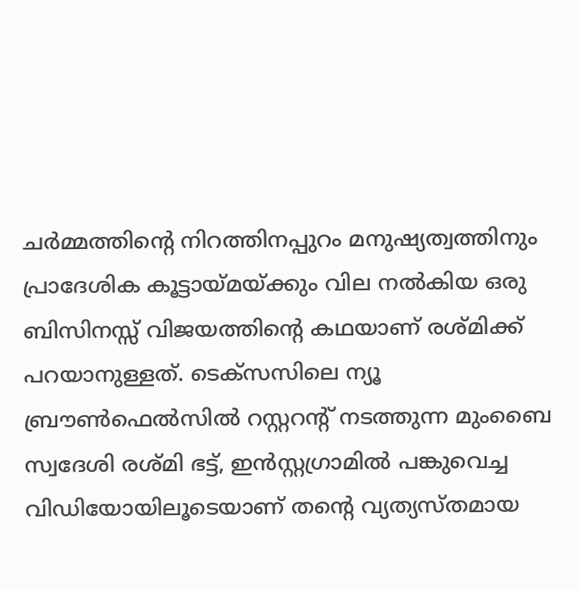ചര്‍മ്മത്തിന്റെ നിറത്തിനപ്പുറം മനുഷ്യത്വത്തിനും പ്രാദേശിക കൂട്ടായ്മയ്ക്കും വില നല്‍കിയ ഒരു ബിസിനസ്സ് വിജയത്തിന്റെ കഥയാണ് രശ്മിക്ക് പറയാനുള്ളത്. ടെക്‌സസിലെ ന്യൂ ബ്രൗണ്‍ഫെല്‍സില്‍ റസ്റ്ററന്റ് നടത്തുന്ന മുംബൈ സ്വദേശി രശ്മി ഭട്ട്, ഇന്‍സ്റ്റഗ്രാമില്‍ പങ്കുവെച്ച വിഡിയോയിലൂടെയാണ് തന്റെ വ്യത്യസ്തമായ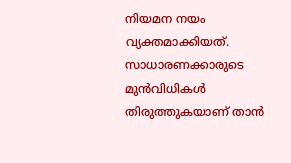നിയമന നയം വ്യക്തമാക്കിയത്. സാധാരണക്കാരുടെ മുന്‍വിധികള്‍ തിരുത്തുകയാണ് താന്‍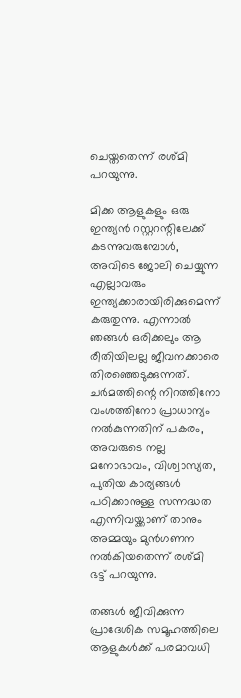ചെയ്തതെന്ന് രശ്മി പറയുന്നു.

മിക്ക ആളുകളും ഒരു ഇന്ത്യന്‍ റസ്റ്ററന്റിലേക്ക് കടന്നുവരുമ്പോള്‍, അവിടെ ജോലി ചെയ്യുന്ന എല്ലാവരും ഇന്ത്യക്കാരായിരിക്കുമെന്ന് കരുതുന്നു. എന്നാല്‍ ഞങ്ങള്‍ ഒരിക്കലും ആ രീതിയിലല്ല ജീവനക്കാരെ തിരഞ്ഞെടുക്കുന്നത്. ചര്‍മത്തിന്റെ നിറത്തിനോ വംശത്തിനോ പ്രാധാന്യം നല്‍കുന്നതിന് പകരം, അവരുടെ നല്ല മനോഭാവം, വിശ്വാസ്യത, പുതിയ കാര്യങ്ങള്‍ പഠിക്കാനുള്ള സന്നദ്ധത എന്നിവയ്ക്കാണ് താനും അമ്മയും മുന്‍ഗണന നല്‍കിയതെന്ന് രശ്മി ഭട്ട് പറയുന്നു.

തങ്ങള്‍ ജീവിക്കുന്ന പ്രാദേശിക സമൂഹത്തിലെ ആളുകള്‍ക്ക് പരമാവധി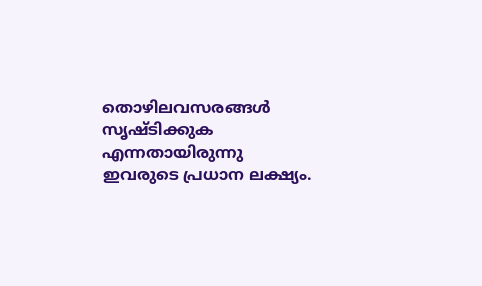തൊഴിലവസരങ്ങള്‍ സൃഷ്ടിക്കുക എന്നതായിരുന്നു ഇവരുടെ പ്രധാന ലക്ഷ്യം.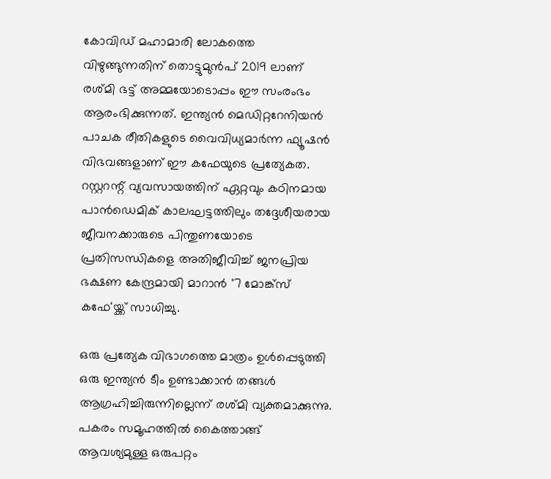കോവിഡ് മഹാമാരി ലോകത്തെ വിഴുങ്ങുന്നതിന് തൊട്ടുമുന്‍പ് 2019 ലാണ് രശ്മി ഭട്ട് അമ്മയോടൊപ്പം ഈ സംരംഭം ആരംഭിക്കുന്നത്. ഇന്ത്യന്‍ മെഡിറ്ററേനിയന്‍ പാചക രീതികളുടെ വൈവിധ്യമാര്‍ന്ന ഫ്യൂഷന്‍ വിഭവങ്ങളാണ് ഈ കഫേയുടെ പ്രത്യേകത. റസ്റ്ററന്റ് വ്യവസായത്തിന് ഏറ്റവും കഠിനമായ പാന്‍ഡെമിക് കാലഘട്ടത്തിലും തദ്ദേശീയരായ ജീവനക്കാരുടെ പിന്തുണയോടെ പ്രതിസന്ധികളെ അതിജീവിച്ച് ജനപ്രിയ ഭക്ഷണ കേന്ദ്രമായി മാറാന്‍ '7 മോങ്ക്‌സ് കഫേ'യ്ക്ക് സാധിച്ചു.

ഒരു പ്രത്യേക വിഭാഗത്തെ മാത്രം ഉള്‍പ്പെടുത്തി ഒരു ഇന്ത്യന്‍ ടീം ഉണ്ടാക്കാന്‍ തങ്ങള്‍ ആഗ്രഹിച്ചിരുന്നില്ലെന്ന് രശ്മി വ്യക്തമാക്കുന്നു. പകരം സമൂഹത്തില്‍ കൈത്താങ്ങ് ആവശ്യമുള്ള ഒരുപറ്റം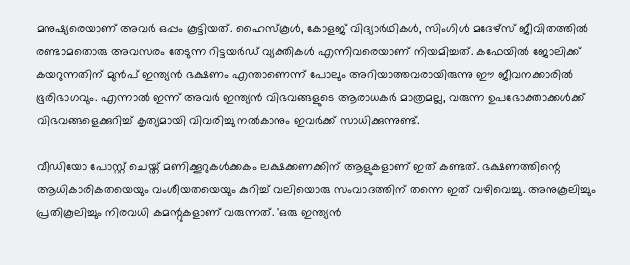മനുഷ്യരെയാണ് അവര്‍ ഒപ്പം കൂട്ടിയത്. ഹൈസ്‌കൂള്‍, കോളജ് വിദ്യാര്‍ഥികള്‍, സിംഗിള്‍ മദേഴ്‌സ് ജീവിതത്തില്‍ രണ്ടാമതൊരു അവസരം തേടുന്ന റിട്ടയര്‍ഡ് വ്യക്തികള്‍ എന്നിവരെയാണ് നിയമിച്ചത്. കഫേയില്‍ ജോലിക്ക് കയറുന്നതിന് മുന്‍പ് ഇന്ത്യന്‍ ഭക്ഷണം എന്താണെന്ന് പോലും അറിയാത്തവരായിരുന്നു ഈ ജീവനക്കാരില്‍ ഭൂരിഭാഗവും. എന്നാല്‍ ഇന്ന് അവര്‍ ഇന്ത്യന്‍ വിഭവങ്ങളുടെ ആരാധകര്‍ മാത്രമല്ല, വരുന്ന ഉപഭോക്താക്കള്‍ക്ക് വിഭവങ്ങളെക്കുറിച്ച് കൃത്യമായി വിവരിച്ചു നല്‍കാനും ഇവര്‍ക്ക് സാധിക്കുന്നുണ്ട്.

വീഡിയോ പോസ്റ്റ് ചെയ്ത് മണിക്കൂറുകള്‍ക്കകം ലക്ഷക്കണക്കിന് ആളുകളാണ് ഇത് കണ്ടത്. ഭക്ഷണത്തിന്റെ ആധികാരികതയെയും വംശീയതയെയും കുറിച്ച് വലിയൊരു സംവാദത്തിന് തന്നെ ഇത് വഴിവെച്ചു. അനുകൂലിച്ചും പ്രതികൂലിച്ചും നിരവധി കമന്റുകളാണ് വരുന്നത്. 'ഒരു ഇന്ത്യന്‍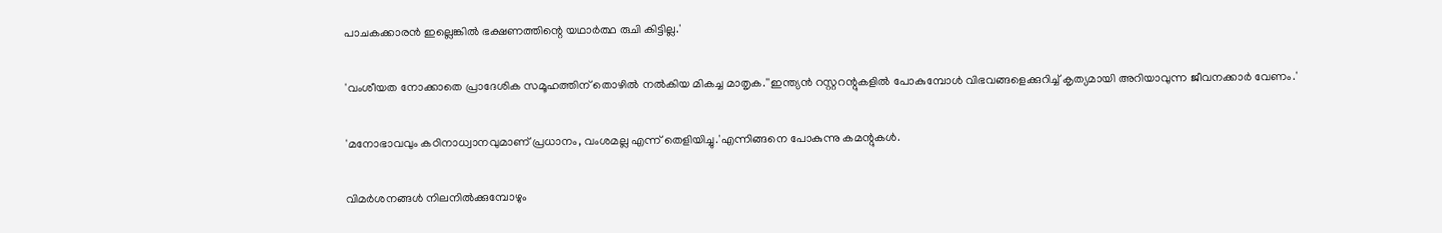പാചകക്കാരന്‍ ഇല്ലെങ്കില്‍ ഭക്ഷണത്തിന്റെ യഥാര്‍ത്ഥ രുചി കിട്ടില്ല.'

'വംശീയത നോക്കാതെ പ്രാദേശിക സമൂഹത്തിന് തൊഴില്‍ നല്‍കിയ മികച്ച മാതൃക.''ഇന്ത്യന്‍ റസ്റ്ററന്റുകളില്‍ പോകുമ്പോള്‍ വിഭവങ്ങളെക്കുറിച്ച് കൃത്യമായി അറിയാവുന്ന ജീവനക്കാര്‍ വേണം.'

'മനോഭാവവും കഠിനാധ്വാനവുമാണ് പ്രധാനം, വംശമല്ല എന്ന് തെളിയിച്ചു.'എന്നിങ്ങനെ പോകുന്നു കമന്റുകള്‍.

വിമര്‍ശനങ്ങള്‍ നിലനില്‍ക്കുമ്പോഴും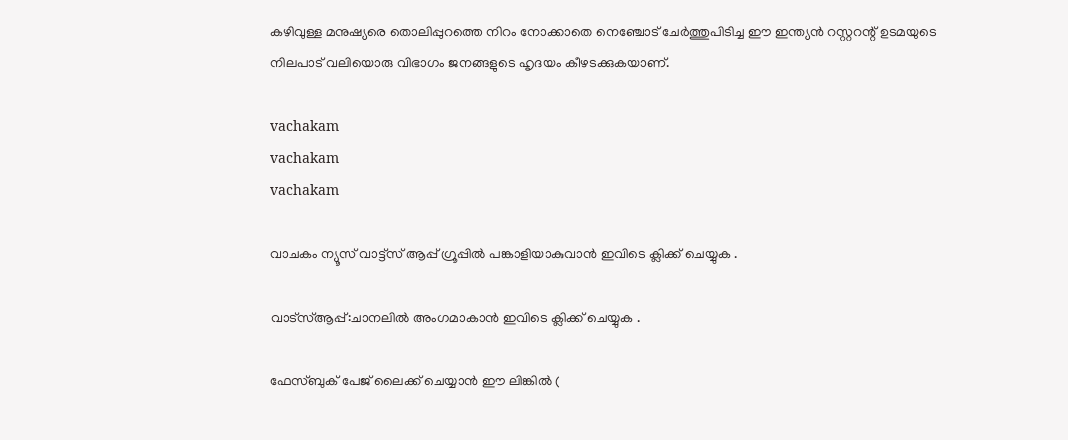കഴിവുള്ള മനുഷ്യരെ തൊലിപ്പുറത്തെ നിറം നോക്കാതെ നെഞ്ചോട് ചേര്‍ത്തുപിടിച്ച ഈ ഇന്ത്യന്‍ റസ്റ്ററന്റ് ഉടമയുടെ നിലപാട് വലിയൊരു വിഭാഗം ജനങ്ങളുടെ ഹൃദയം കീഴടക്കുകയാണ്.

vachakam
vachakam
vachakam

വാചകം ന്യൂസ് വാട്ട്സ് ആപ്പ് ഗ്രൂപ്പിൽ പങ്കാളിയാകുവാൻ ഇവിടെ ക്ലിക്ക് ചെയ്യുക .

വാട്സ്ആപ്പ്:ചാനലിൽ അംഗമാകാൻ ഇവിടെ ക്ലിക്ക് ചെയ്യുക .

ഫേസ്ബുക് പേജ് ലൈക്ക് ചെയ്യാൻ ഈ ലിങ്കിൽ (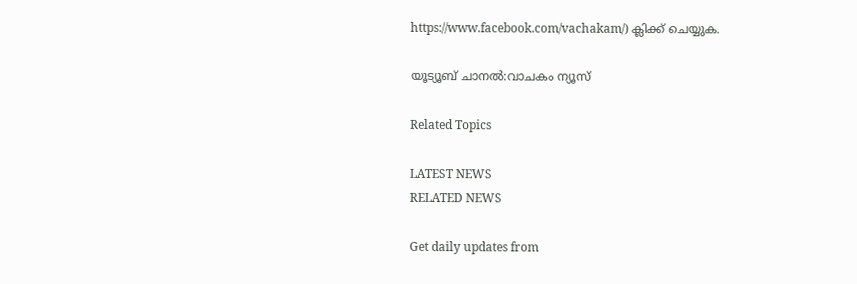https://www.facebook.com/vachakam/) ക്ലിക്ക് ചെയ്യുക.

യൂട്യൂബ് ചാനൽ:വാചകം ന്യൂസ്

Related Topics

LATEST NEWS
RELATED NEWS

Get daily updates from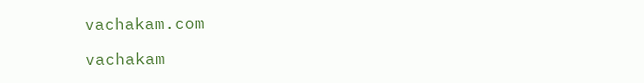vachakam.com

vachakam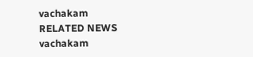vachakam
RELATED NEWS
vachakam